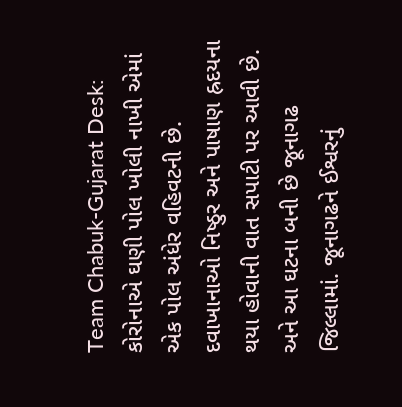Team Chabuk-Gujarat Desk: કોરોનાએ ઘણી પોલ ખોલી નાખી એમાં એક પોલ અંધેર વહિવટની છે. દવાખાનાઓ નિષ્ઠુર અને પાષાણ હ્રદયના થયા હોવાની વાત સપાટી પર આવી છે. અને આ ઘટના બની છે જૂનાગઢ જિલ્લામાં. જૂનાગઢને ઈશ્વરનું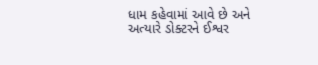ધામ કહેવામાં આવે છે અને અત્યારે ડોક્ટરને ઈશ્વર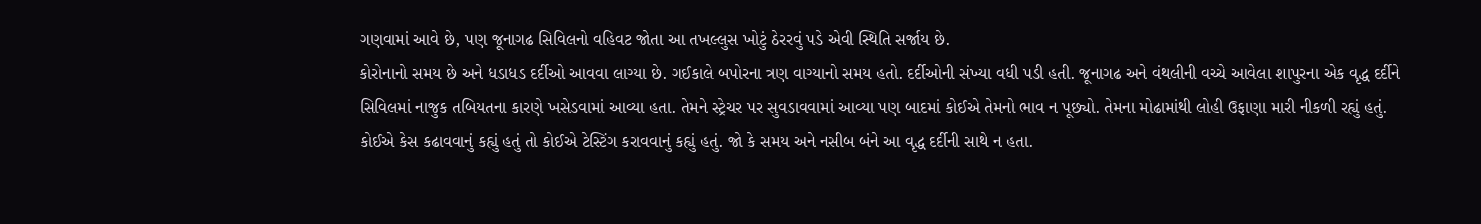ગણવામાં આવે છે, પણ જૂનાગઢ સિવિલનો વહિવટ જોતા આ તખલ્લુસ ખોટું ઠેરરવું પડે એવી સ્થિતિ સર્જાય છે.
કોરોનાનો સમય છે અને ધડાધડ દર્દીઓ આવવા લાગ્યા છે. ગઈકાલે બપોરના ત્રણ વાગ્યાનો સમય હતો. દર્દીઓની સંખ્યા વધી પડી હતી. જૂનાગઢ અને વંથલીની વચ્ચે આવેલા શાપુરના એક વૃદ્ધ દર્દીને સિવિલમાં નાજુક તબિયતના કારણે ખસેડવામાં આવ્યા હતા. તેમને સ્ટ્રેચર પર સુવડાવવામાં આવ્યા પણ બાદમાં કોઈએ તેમનો ભાવ ન પૂછ્યો. તેમના મોઢામાંથી લોહી ઉફાણા મારી નીકળી રહ્યું હતું.
કોઈએ કેસ કઢાવવાનું કહ્યું હતું તો કોઈએ ટેસ્ટિંગ કરાવવાનું કહ્યું હતું. જો કે સમય અને નસીબ બંને આ વૃદ્ધ દર્દીની સાથે ન હતા.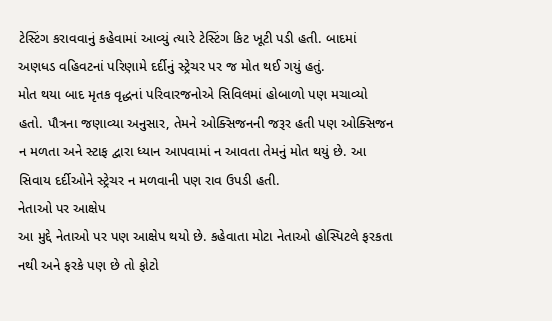ટેસ્ટિંગ કરાવવાનું કહેવામાં આવ્યું ત્યારે ટેસ્ટિંગ કિટ ખૂટી પડી હતી. બાદમાં અણધડ વહિવટનાં પરિણામે દર્દીનું સ્ટ્રેચર પર જ મોત થઈ ગયું હતું.
મોત થયા બાદ મૃતક વૃદ્ધનાં પરિવારજનોએ સિવિલમાં હોબાળો પણ મચાવ્યો હતો. પૌત્રના જણાવ્યા અનુસાર, તેમને ઓક્સિજનની જરૂર હતી પણ ઓક્સિજન ન મળતા અને સ્ટાફ દ્વારા ધ્યાન આપવામાં ન આવતા તેમનું મોત થયું છે. આ સિવાય દર્દીઓને સ્ટ્રેચર ન મળવાની પણ રાવ ઉપડી હતી.
નેતાઓ પર આક્ષેપ
આ મુદ્દે નેતાઓ પર પણ આક્ષેપ થયો છે. કહેવાતા મોટા નેતાઓ હોસ્પિટલે ફરકતા નથી અને ફરકે પણ છે તો ફોટો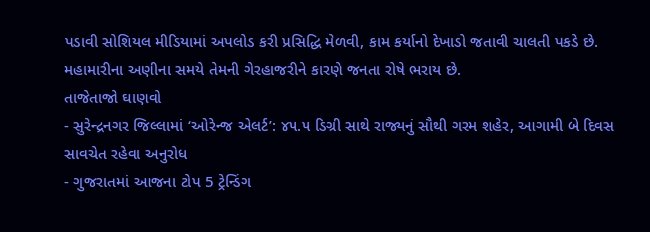પડાવી સોશિયલ મીડિયામાં અપલોડ કરી પ્રસિદ્ધિ મેળવી, કામ કર્યાનો દેખાડો જતાવી ચાલતી પકડે છે. મહામારીના અણીના સમયે તેમની ગેરહાજરીને કારણે જનતા રોષે ભરાય છે.
તાજેતાજો ઘાણવો
- સુરેન્દ્રનગર જિલ્લામાં ‘ઓરેન્જ એલર્ટ’: ૪૫.૫ ડિગ્રી સાથે રાજ્યનું સૌથી ગરમ શહેર, આગામી બે દિવસ સાવચેત રહેવા અનુરોધ
- ગુજરાતમાં આજના ટોપ 5 ટ્રેન્ડિંગ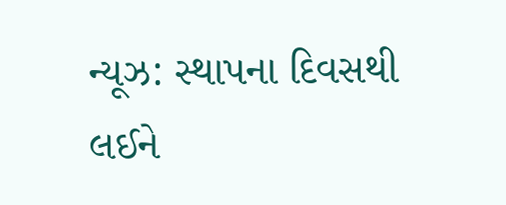ન્યૂઝ: સ્થાપના દિવસથી લઈને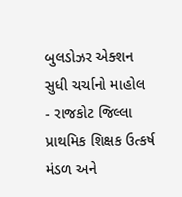બુલડોઝર એક્શન સુધી ચર્ચાનો માહોલ
- રાજકોટ જિલ્લા પ્રાથમિક શિક્ષક ઉત્કર્ષ મંડળ અને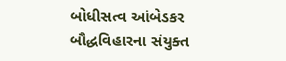બોધીસત્વ આંબેડકર બૌદ્ધવિહારના સંયુક્ત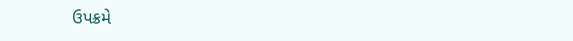ઉપક્રમે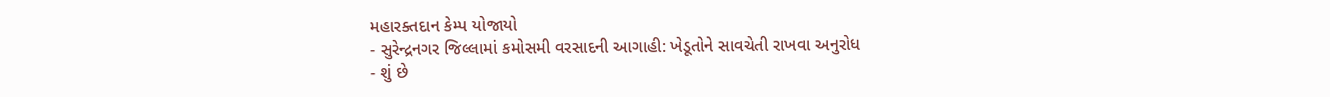મહારક્તદાન કેમ્પ યોજાયો
- સુરેન્દ્રનગર જિલ્લામાં કમોસમી વરસાદની આગાહી: ખેડૂતોને સાવચેતી રાખવા અનુરોધ
- શું છે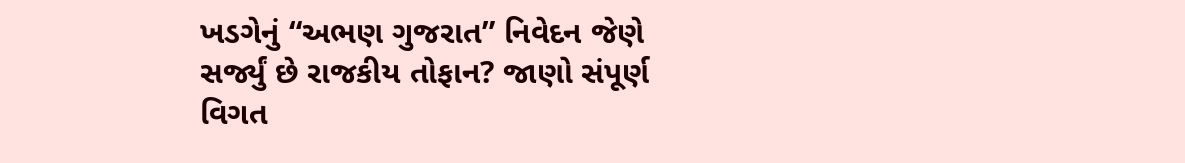ખડગેનું “અભણ ગુજરાત” નિવેદન જેણે સર્જ્યું છે રાજકીય તોફાન? જાણો સંપૂર્ણ વિગત